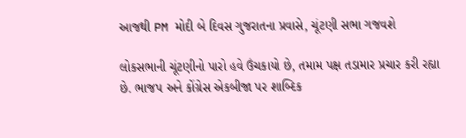આજથી PM મોદી બે દિવસ ગુજરાતના પ્રવાસે, ચૂંટણી સભા ગજવશે

લોકસભાની ચૂંટણીનો પારો હવે ઉંચકાયો છે, તમામ પક્ષ તડામાર પ્રચાર કરી રહ્યા છે. ભાજપ અને કોંગ્રેસ એકબીજા પર શાબ્દિક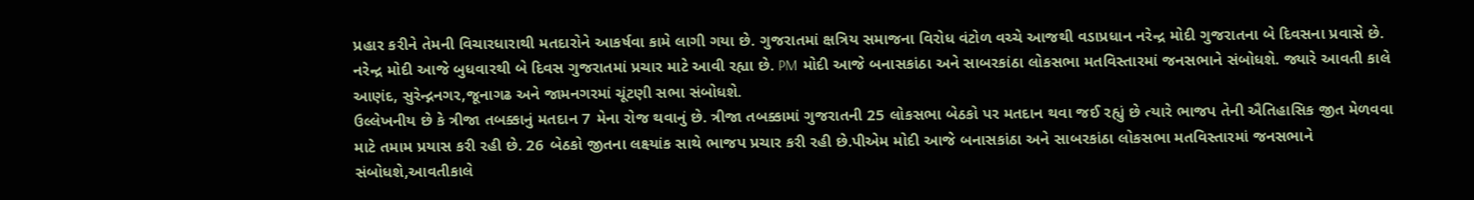પ્રહાર કરીને તેમની વિચારધારાથી મતદારોને આકર્ષવા કામે લાગી ગયા છે. ગુજરાતમાં ક્ષત્રિય સમાજના વિરોધ વંટોળ વચ્ચે આજથી વડાપ્રધાન નરેન્દ્ર મોદી ગુજરાતના બે દિવસના પ્રવાસે છે. નરેન્દ્ર મોદી આજે બુધવારથી બે દિવસ ગુજરાતમાં પ્રચાર માટે આવી રહ્યા છે. PM મોદી આજે બનાસકાંઠા અને સાબરકાંઠા લોકસભા મતવિસ્તારમાં જનસભાને સંબોધશે. જ્યારે આવતી કાલે આણંદ, સુરેન્દ્નનગર,જૂનાગઢ અને જામનગરમાં ચૂંટણી સભા સંબોધશે.
ઉલ્લેખનીય છે કે ત્રીજા તબક્કાનું મતદાન 7 મેના રોજ થવાનું છે. ત્રીજા તબક્કામાં ગુજરાતની 25 લોકસભા બેઠકો પર મતદાન થવા જઈ રહ્યું છે ત્યારે ભાજપ તેની ઐતિહાસિક જીત મેળવવા માટે તમામ પ્રયાસ કરી રહી છે. 26 બેઠકો જીતના લક્ષ્યાંક સાથે ભાજપ પ્રચાર કરી રહી છે.પીએમ મોદી આજે બનાસકાંઠા અને સાબરકાંઠા લોકસભા મતવિસ્તારમાં જનસભાને સંબોધશે,આવતીકાલે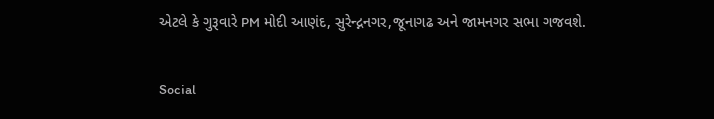એટલે કે ગુરૂવારે PM મોદી આણંદ, સુરેન્દ્નનગર,જૂનાગઢ અને જામનગર સભા ગજવશે.

Social